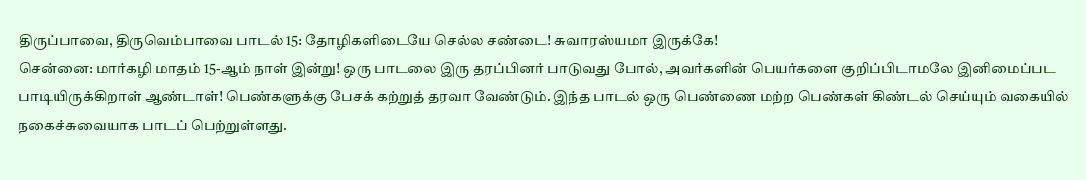திருப்பாவை, திருவெம்பாவை பாடல் 15: தோழிகளிடையே செல்ல சண்டை! சுவாரஸ்யமா இருக்கே!
சென்னை: மார்கழி மாதம் 15-ஆம் நாள் இன்று! ஒரு பாடலை இரு தரப்பினர் பாடுவது போல், அவர்களின் பெயர்களை குறிப்பிடாமலே இனிமைப்பட பாடியிருக்கிறாள் ஆண்டாள்! பெண்களுக்கு பேசக் கற்றுத் தரவா வேண்டும். இந்த பாடல் ஒரு பெண்ணை மற்ற பெண்கள் கிண்டல் செய்யும் வகையில் நகைச்சுவையாக பாடப் பெற்றுள்ளது.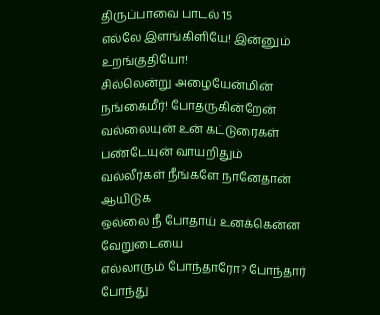திருப்பாவை பாடல் 15
எல்லே இளங்கிளியே! இன்னும் உறங்குதியோ!
சில்லென்று அழையேன்மின் நங்கைமீர்! போதருகின்றேன்
வல்லையுன் உன் கட்டுரைகள் பண்டேயுன் வாயறிதும்
வல்லீர்கள் நீங்களே நானேதான் ஆயிடுக
ஒல்லை நீ போதாய் உனக்கென்ன வேறுடையை
எல்லாரும் போந்தாரோ? போந்தார் போந்து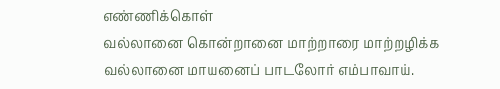எண்ணிக்கொள்
வல்லானை கொன்றானை மாற்றாரை மாற்றழிக்க
வல்லானை மாயனைப் பாடலோர் எம்பாவாய்.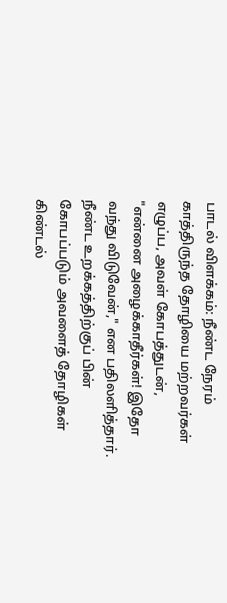பாடல் விளக்கம்: நீண்ட நேரம் காத்திருந்த தோழியை மற்றவர்கள் எழுப்ப, அவள் கோபத்துடன், "என்னை அழைக்காதீர்கள்! இதோ வந்து விடுவேன்," என பதிலளித்தார்.
நீண்ட உறக்கத்திற்குப் பின் கோபப்படும் அவளைத் தோழிகள் கிண்டல்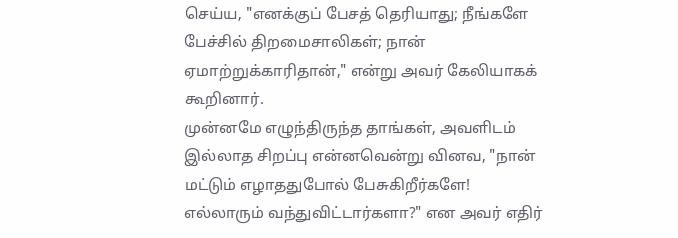செய்ய, "எனக்குப் பேசத் தெரியாது; நீங்களே பேச்சில் திறமைசாலிகள்; நான் ஏமாற்றுக்காரிதான்," என்று அவர் கேலியாகக் கூறினார்.
முன்னமே எழுந்திருந்த தாங்கள், அவளிடம் இல்லாத சிறப்பு என்னவென்று வினவ, "நான் மட்டும் எழாததுபோல் பேசுகிறீர்களே! எல்லாரும் வந்துவிட்டார்களா?" என அவர் எதிர்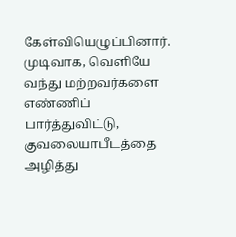கேள்வியெழுப்பினார்.
முடிவாக, வெளியே வந்து மற்றவர்களை எண்ணிப் பார்த்துவிட்டு, குவலையாபீடத்தை அழித்து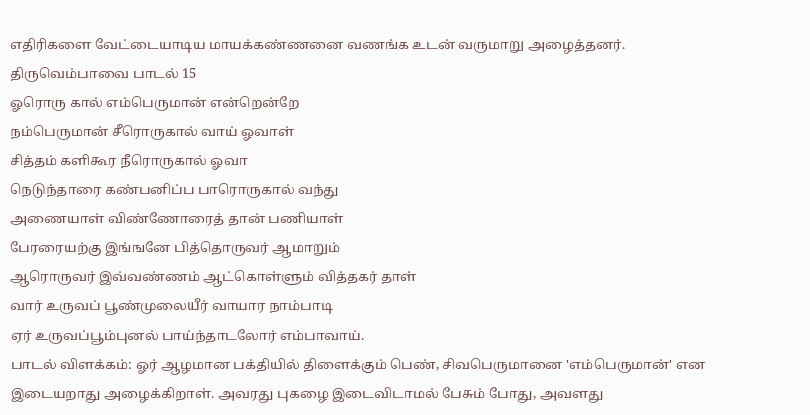எதிரிகளை வேட்டையாடிய மாயக்கண்ணனை வணங்க உடன் வருமாறு அழைத்தனர்.
திருவெம்பாவை பாடல் 15
ஓரொரு கால் எம்பெருமான் என்றென்றே
நம்பெருமான் சீரொருகால் வாய் ஓவாள்
சித்தம் களிகூர நீரொருகால் ஓவா
நெடுந்தாரை கண்பனிப்ப பாரொருகால் வந்து
அணையாள் விண்ணோரைத் தான் பணியாள்
பேரரையற்கு இங்ஙனே பித்தொருவர் ஆமாறும்
ஆரொருவர் இவ்வண்ணம் ஆட்கொள்ளும் வித்தகர் தாள்
வார் உருவப் பூண்முலையீர் வாயார நாம்பாடி
ஏர் உருவப்பூம்புனல் பாய்ந்தாடலோர் எம்பாவாய்.
பாடல் விளக்கம்: ஓர் ஆழமான பக்தியில் திளைக்கும் பெண், சிவபெருமானை 'எம்பெருமான்' என இடையறாது அழைக்கிறாள். அவரது புகழை இடைவிடாமல் பேசும் போது, அவளது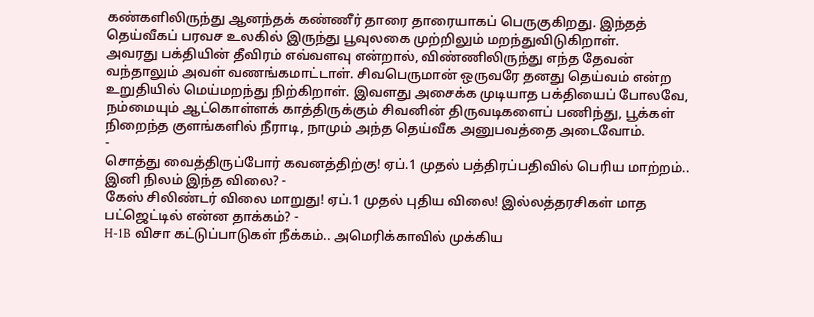கண்களிலிருந்து ஆனந்தக் கண்ணீர் தாரை தாரையாகப் பெருகுகிறது. இந்தத் தெய்வீகப் பரவச உலகில் இருந்து பூவுலகை முற்றிலும் மறந்துவிடுகிறாள்.
அவரது பக்தியின் தீவிரம் எவ்வளவு என்றால், விண்ணிலிருந்து எந்த தேவன் வந்தாலும் அவள் வணங்கமாட்டாள். சிவபெருமான் ஒருவரே தனது தெய்வம் என்ற உறுதியில் மெய்மறந்து நிற்கிறாள். இவளது அசைக்க முடியாத பக்தியைப் போலவே, நம்மையும் ஆட்கொள்ளக் காத்திருக்கும் சிவனின் திருவடிகளைப் பணிந்து, பூக்கள் நிறைந்த குளங்களில் நீராடி, நாமும் அந்த தெய்வீக அனுபவத்தை அடைவோம்.
-
சொத்து வைத்திருப்போர் கவனத்திற்கு! ஏப்.1 முதல் பத்திரப்பதிவில் பெரிய மாற்றம்.. இனி நிலம் இந்த விலை? -
கேஸ் சிலிண்டர் விலை மாறுது! ஏப்.1 முதல் புதிய விலை! இல்லத்தரசிகள் மாத பட்ஜெட்டில் என்ன தாக்கம்? -
H-1B விசா கட்டுப்பாடுகள் நீக்கம்.. அமெரிக்காவில் முக்கிய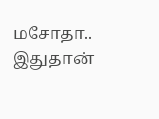மசோதா.. இதுதான்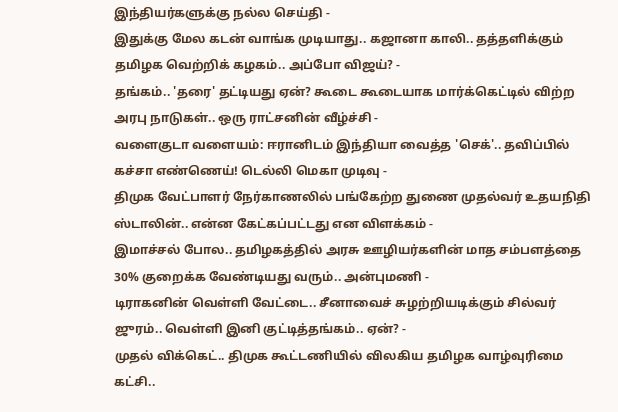இந்தியர்களுக்கு நல்ல செய்தி -
இதுக்கு மேல கடன் வாங்க முடியாது.. கஜானா காலி.. தத்தளிக்கும் தமிழக வெற்றிக் கழகம்.. அப்போ விஜய்? -
தங்கம்.. 'தரை' தட்டியது ஏன்? கூடை கூடையாக மார்க்கெட்டில் விற்ற அரபு நாடுகள்.. ஒரு ராட்சனின் வீழ்ச்சி -
வளைகுடா வளையம்: ஈரானிடம் இந்தியா வைத்த 'செக்'.. தவிப்பில் கச்சா எண்ணெய்! டெல்லி மெகா முடிவு -
திமுக வேட்பாளர் நேர்காணலில் பங்கேற்ற துணை முதல்வர் உதயநிதி ஸ்டாலின்.. என்ன கேட்கப்பட்டது என விளக்கம் -
இமாச்சல் போல.. தமிழகத்தில் அரசு ஊழியர்களின் மாத சம்பளத்தை 30% குறைக்க வேண்டியது வரும்.. அன்புமணி -
டிராகனின் வெள்ளி வேட்டை.. சீனாவைச் சுழற்றியடிக்கும் சில்வர் ஜுரம்.. வெள்ளி இனி குட்டித்தங்கம்.. ஏன்? -
முதல் விக்கெட்.. திமுக கூட்டணியில் விலகிய தமிழக வாழ்வுரிமை கட்சி..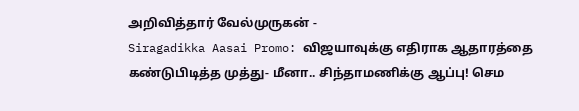அறிவித்தார் வேல்முருகன் -
Siragadikka Aasai Promo: விஜயாவுக்கு எதிராக ஆதாரத்தை கண்டுபிடித்த முத்து- மீனா.. சிந்தாமணிக்கு ஆப்பு! செம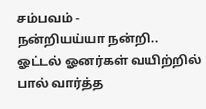சம்பவம் -
நன்றியய்யா நன்றி.. ஓட்டல் ஓனர்கள் வயிற்றில் பால் வார்த்த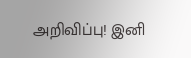அறிவிப்பு! இனி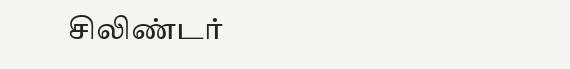சிலிண்டர்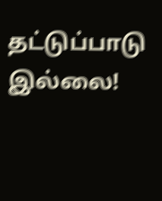தட்டுப்பாடு இல்லை!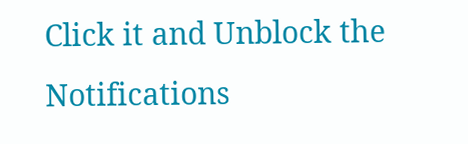Click it and Unblock the Notifications